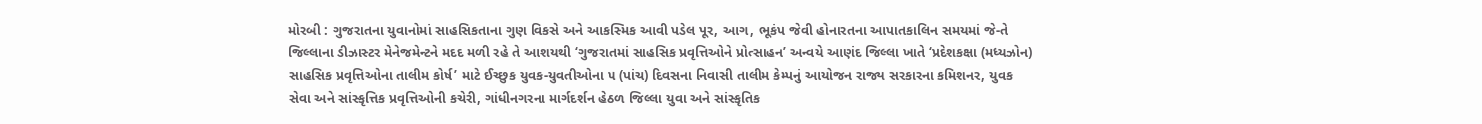મોરબી : ગુજરાતના યુવાનોમાં સાહસિકતાના ગુણ વિકસે અને આકસ્મિક આવી પડેલ પૂર, આગ, ભૂકંપ જેવી હોનારતના આપાતકાલિન સમયમાં જે-તે જિલ્લાના ડીઝાસ્ટર મેનેજમેન્ટને મદદ મળી રહે તે આશયથી ‘ગુજરાતમાં સાહસિક પ્રવૃત્તિઓને પ્રોત્સાહન’ અન્વયે આણંદ જિલ્લા ખાતે ‘પ્રદેશકક્ષા (મધ્યઝોન) સાહસિક પ્રવૃત્તિઓના તાલીમ કોર્ષ’ માટે ઈચ્છુક યુવક-યુવતીઓના ૫ (પાંચ) દિવસના નિવાસી તાલીમ કેમ્પનું આયોજન રાજ્ય સરકારના કમિશનર, યુવક સેવા અને સાંસ્કૃત્તિક પ્રવૃત્તિઓની કચેરી, ગાંધીનગરના માર્ગદર્શન હેઠળ જિલ્લા યુવા અને સાંસ્કૃતિક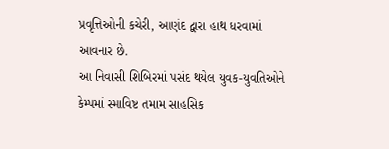પ્રવૃત્તિઓની કચેરી, આણંદ દ્વારા હાથ ધરવામાં આવનાર છે.
આ નિવાસી શિબિરમાં પસંદ થયેલ યુવક-યુવતિઓને કેમ્પમાં સ્માવિષ્ટ તમામ સાહસિક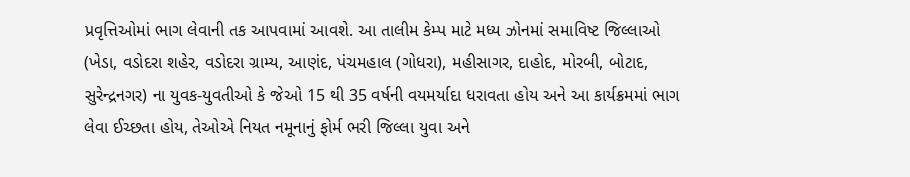પ્રવૃત્તિઓમાં ભાગ લેવાની તક આપવામાં આવશે. આ તાલીમ કેમ્પ માટે મધ્ય ઝોનમાં સમાવિષ્ટ જિલ્લાઓ (ખેડા, વડોદરા શહેર, વડોદરા ગ્રામ્ય, આણંદ, પંચમહાલ (ગોધરા), મહીસાગર, દાહોદ, મોરબી, બોટાદ, સુરેન્દ્રનગર) ના યુવક-યુવતીઓ કે જેઓ 15 થી 35 વર્ષની વયમર્યાદા ધરાવતા હોય અને આ કાર્યક્રમમાં ભાગ લેવા ઈચ્છતા હોય, તેઓએ નિયત નમૂનાનું ફોર્મ ભરી જિલ્લા યુવા અને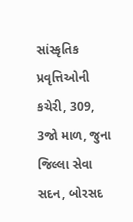સાંસ્કૃતિક પ્રવૃત્તિઓની કચેરી, 309, 3જો માળ, જુના જિલ્લા સેવા સદન, બોરસદ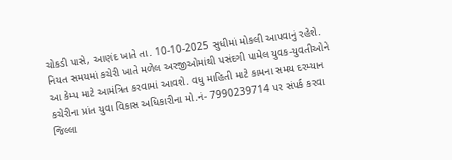ચોકડી પાસે, આણંદ ખાતે તા. 10-10-2025 સુધીમાં મોકલી આપવાનું રહેશે. નિયત સમયમાં કચેરી ખાતે મળેલ અરજીઓમાંથી પસંદગી પામેલ યુવક-યુવતીઓને આ કેમ્પ માટે આમંત્રિત કરવામાં આવશે. વધુ માહિતી માટે કામના સમય દરમ્યાન કચેરીના પ્રાંત યુવા વિકાસ અધિકારીના મો.નં- 7990239714 પર સંપર્ક કરવા જિલ્લા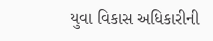યુવા વિકાસ અધિકારીની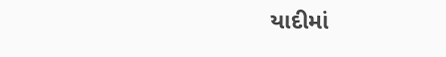યાદીમાં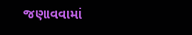જણાવવામાં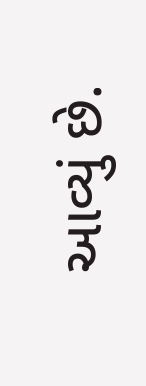આવ્યું છે.